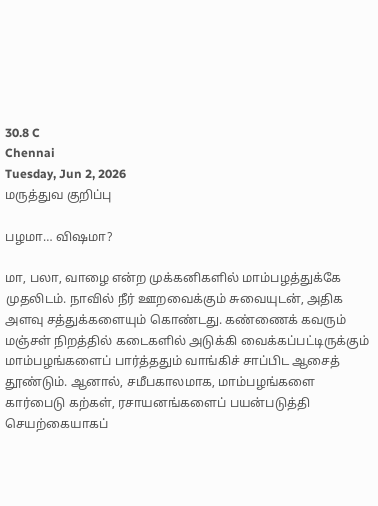30.8 C
Chennai
Tuesday, Jun 2, 2026
மருத்துவ குறிப்பு

பழமா… விஷமா?

மா, பலா, வாழை என்ற முக்கனிகளில் மாம்பழத்துக்கே முதலிடம். நாவில் நீர் ஊறவைக்கும் சுவையுடன், அதிக அளவு சத்துக்களையும் கொண்டது. கண்ணைக் கவரும் மஞ்சள் நிறத்தில் கடைகளில் அடுக்கி வைக்கப்பட்டிருக்கும் மாம்பழங்களைப் பார்த்ததும் வாங்கிச் சாப்பிட ஆசைத் தூண்டும். ஆனால், சமீபகாலமாக, மாம்பழங்களை கார்பைடு கற்கள், ரசாயனங்களைப் பயன்படுத்தி செயற்கையாகப்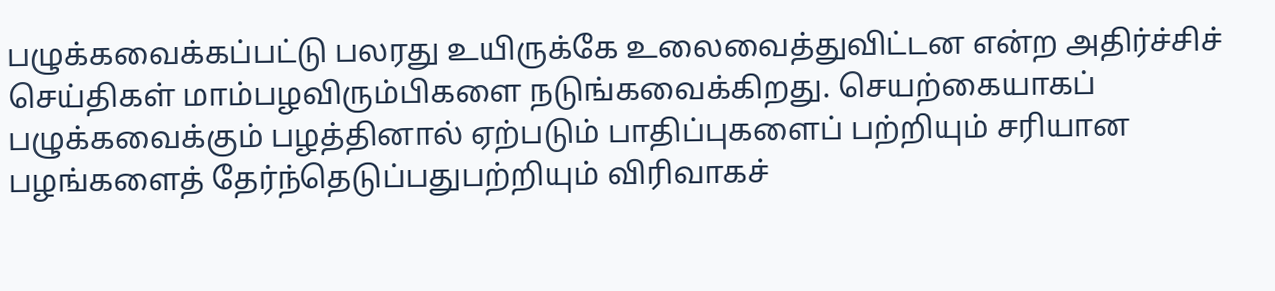பழுக்கவைக்கப்பட்டு பலரது உயிருக்கே உலைவைத்துவிட்டன என்ற அதிர்ச்சிச் செய்திகள் மாம்பழவிரும்பிகளை நடுங்கவைக்கிறது. செயற்கையாகப் பழுக்கவைக்கும் பழத்தினால் ஏற்படும் பாதிப்புகளைப் பற்றியும் சரியான பழங்களைத் தேர்ந்தெடுப்பதுபற்றியும் விரிவாகச்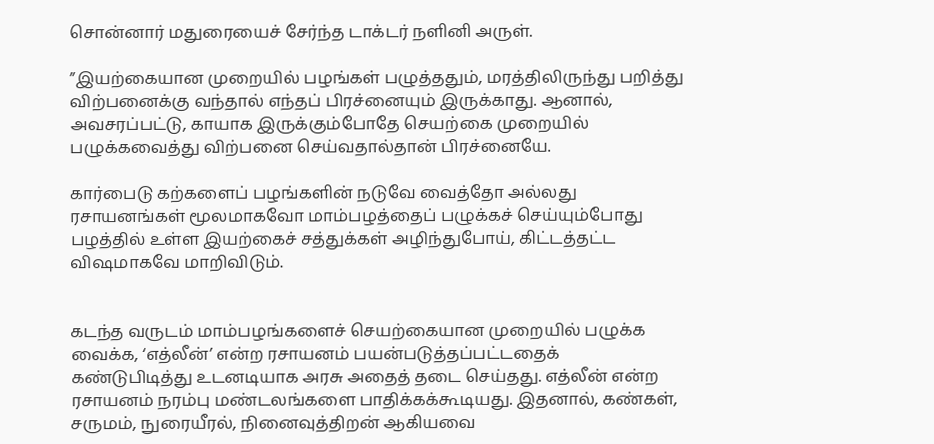சொன்னார் மதுரையைச் சேர்ந்த டாக்டர் நளினி அருள்.

”இயற்கையான முறையில் பழங்கள் பழுத்ததும், மரத்திலிருந்து பறித்து விற்பனைக்கு வந்தால் எந்தப் பிரச்னையும் இருக்காது. ஆனால், அவசரப்பட்டு, காயாக இருக்கும்போதே செயற்கை முறையில் பழுக்கவைத்து விற்பனை செய்வதால்தான் பிரச்னையே.

கார்பைடு கற்களைப் பழங்களின் நடுவே வைத்தோ அல்லது ரசாயனங்கள் மூலமாகவோ மாம்பழத்தைப் பழுக்கச் செய்யும்போது பழத்தில் உள்ள இயற்கைச் சத்துக்கள் அழிந்துபோய், கிட்டத்தட்ட விஷமாகவே மாறிவிடும்.


கடந்த வருடம் மாம்பழங்களைச் செயற்கையான முறையில் பழுக்க வைக்க, ‘எத்லீன்’ என்ற ரசாயனம் பயன்படுத்தப்பட்டதைக் கண்டுபிடித்து உடனடியாக அரசு அதைத் தடை செய்தது. எத்லீன் என்ற ரசாயனம் நரம்பு மண்டலங்களை பாதிக்கக்கூடியது. இதனால், கண்கள், சருமம், நுரையீரல், நினைவுத்திறன் ஆகியவை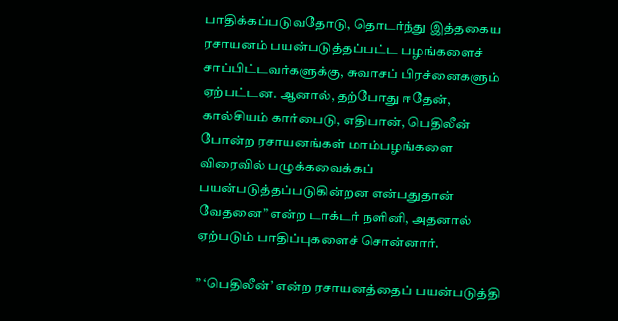பாதிக்கப்படுவதோடு, தொடர்ந்து இத்தகைய ரசாயனம் பயன்படுத்தப்பட்ட பழங்களைச் சாப்பிட்டவர்களுக்கு, சுவாசப் பிரச்னைகளும் ஏற்பட்டன. ஆனால், தற்போது ஈதேன், கால்சியம் கார்பைடு, எதிபான், பெதிலீன் போன்ற ரசாயனங்கள் மாம்பழங்களை விரைவில் பழுக்கவைக்கப் பயன்படுத்தப்படுகின்றன என்பதுதான் வேதனை” என்ற டாக்டர் நளினி, அதனால் ஏற்படும் பாதிப்புகளைச் சொன்னார்.

” ‘பெதிலீன்’ என்ற ரசாயனத்தைப் பயன்படுத்தி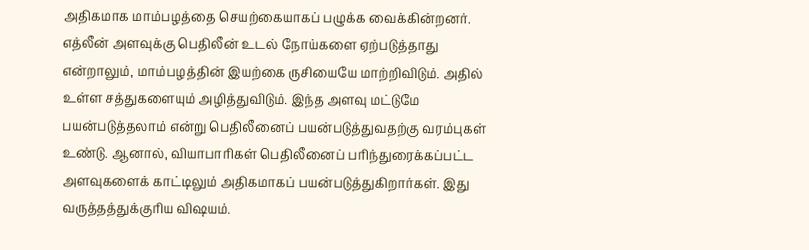அதிகமாக மாம்பழத்தை செயற்கையாகப் பழுக்க வைக்கின்றனர். எத்லீன் அளவுக்கு பெதிலீன் உடல் நோய்களை ஏற்படுத்தாது என்றாலும், மாம்பழத்தின் இயற்கை ருசியையே மாற்றிவிடும். அதில் உள்ள சத்துகளையும் அழித்துவிடும். இந்த அளவு மட்டுமே பயன்படுத்தலாம் என்று பெதிலீனைப் பயன்படுத்துவதற்கு வரம்புகள் உண்டு. ஆனால், வியாபாரிகள் பெதிலீனைப் பரிந்துரைக்கப்பட்ட அளவுகளைக் காட்டிலும் அதிகமாகப் பயன்படுத்துகிறார்கள். இது வருத்தத்துக்குரிய விஷயம்.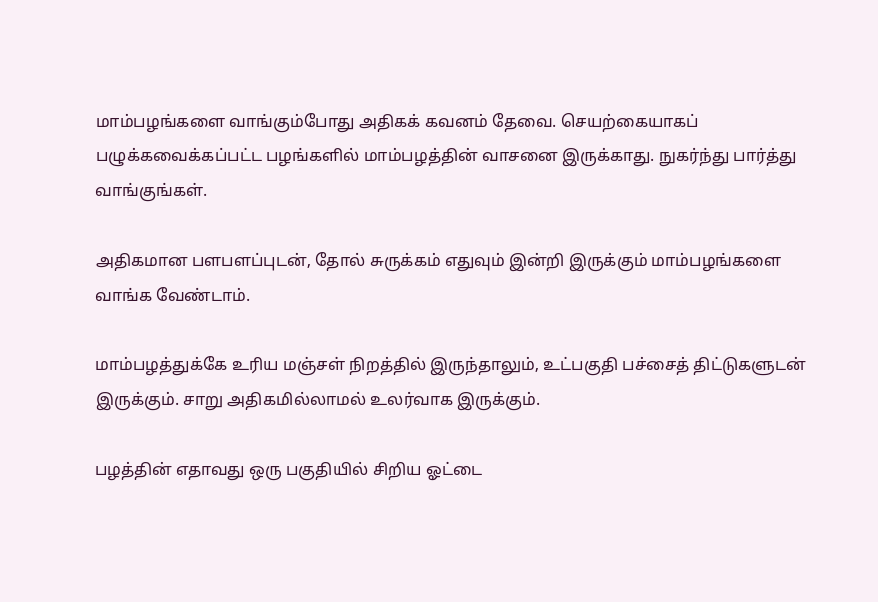மாம்பழங்களை வாங்கும்போது அதிகக் கவனம் தேவை. செயற்கையாகப் பழுக்கவைக்கப்பட்ட பழங்களில் மாம்பழத்தின் வாசனை இருக்காது. நுகர்ந்து பார்த்து வாங்குங்கள்.

அதிகமான பளபளப்புடன், தோல் சுருக்கம் எதுவும் இன்றி இருக்கும் மாம்பழங்களை வாங்க வேண்டாம்.

மாம்பழத்துக்கே உரிய மஞ்சள் நிறத்தில் இருந்தாலும், உட்பகுதி பச்சைத் திட்டுகளுடன் இருக்கும். சாறு அதிகமில்லாமல் உலர்வாக இருக்கும்.

பழத்தின் எதாவது ஒரு பகுதியில் சிறிய ஓட்டை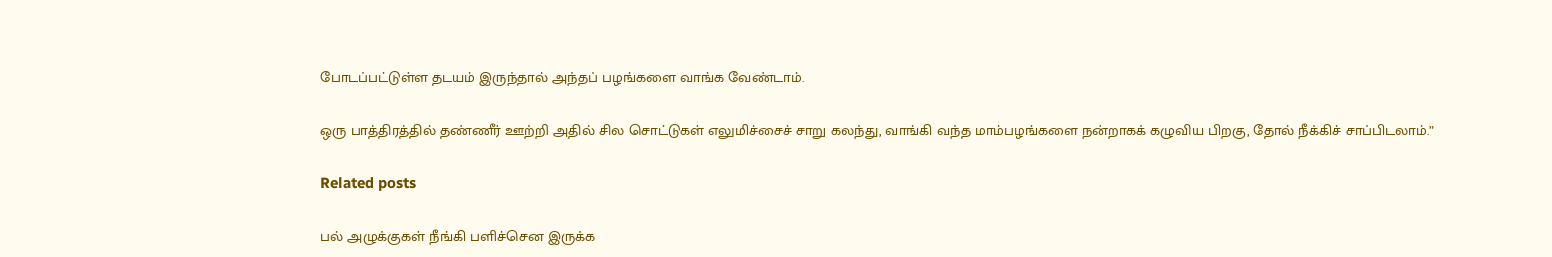போடப்பட்டுள்ள தடயம் இருந்தால் அந்தப் பழங்களை வாங்க வேண்டாம்.

ஒரு பாத்திரத்தில் தண்ணீர் ஊற்றி அதில் சில சொட்டுகள் எலுமிச்சைச் சாறு கலந்து, வாங்கி வந்த மாம்பழங்களை நன்றாகக் கழுவிய பிறகு, தோல் நீக்கிச் சாப்பிடலாம்.”

Related posts

பல் அழுக்குகள் நீங்கி பளிச்சென இருக்க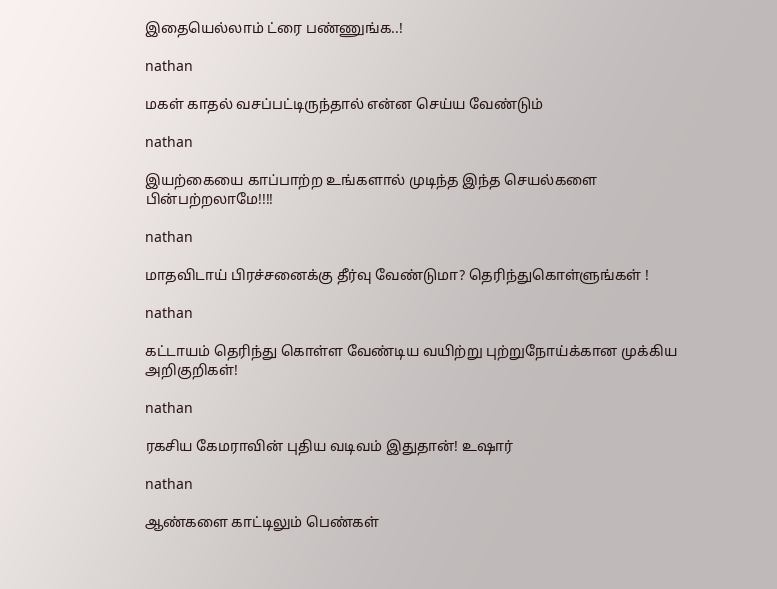இதையெல்லாம் ட்ரை பண்ணுங்க..!

nathan

மகள் காதல் வசப்பட்டிருந்தால் என்ன செய்ய வேண்டும்

nathan

இயற்கையை காப்பாற்ற உங்களால் முடிந்த இந்த செயல்களை பின்பற்றலாமே!!!!

nathan

மாதவிடாய் பிரச்சனைக்கு தீர்வு வேண்டுமா? தெரிந்துகொள்ளுங்கள் !

nathan

கட்டாயம் தெரிந்து கொள்ள வேண்டிய வயிற்று புற்றுநோய்க்கான முக்கிய அறிகுறிகள்!

nathan

ரகசிய கேமராவின் புதிய வடிவம் இதுதான்! உஷார்

nathan

ஆண்களை காட்டிலும் பெண்கள்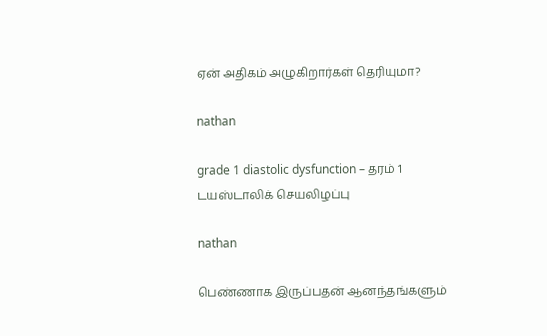ஏன் அதிகம் அழுகிறார்கள் தெரியுமா?

nathan

grade 1 diastolic dysfunction – தரம் 1 டயஸ்டாலிக் செயலிழப்பு

nathan

பெண்ணாக இருப்பதன் ஆனந்தங்களும்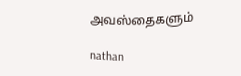அவஸ்தைகளும்

nathan